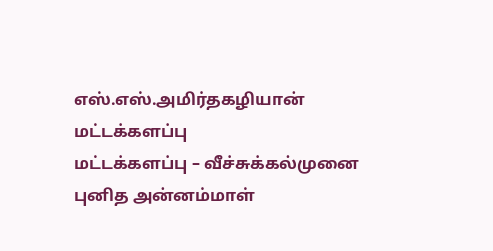எஸ்.எஸ்.அமிர்தகழியான் மட்டக்களப்பு
மட்டக்களப்பு – வீச்சுக்கல்முனை புனித அன்னம்மாள்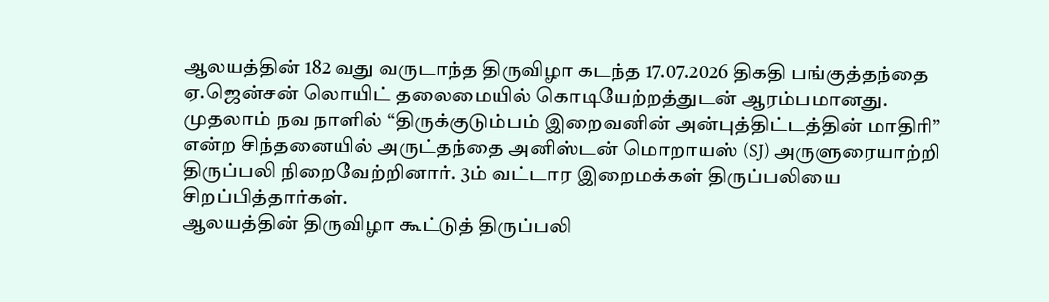ஆலயத்தின் 182 வது வருடாந்த திருவிழா கடந்த 17.07.2026 திகதி பங்குத்தந்தை ஏ.ஜென்சன் லொயிட் தலைமையில் கொடியேற்றத்துடன் ஆரம்பமானது.
முதலாம் நவ நாளில் “திருக்குடும்பம் இறைவனின் அன்புத்திட்டத்தின் மாதிரி” என்ற சிந்தனையில் அருட்தந்தை அனிஸ்டன் மொறாயஸ் (SJ) அருளுரையாற்றி திருப்பலி நிறைவேற்றினார். 3ம் வட்டார இறைமக்கள் திருப்பலியை சிறப்பித்தார்கள்.
ஆலயத்தின் திருவிழா கூட்டுத் திருப்பலி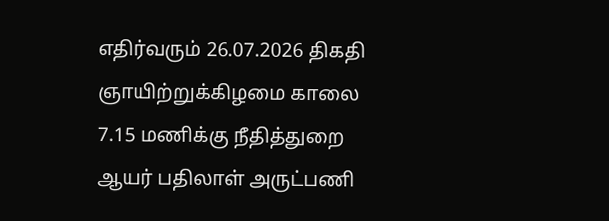எதிர்வரும் 26.07.2026 திகதி ஞாயிற்றுக்கிழமை காலை 7.15 மணிக்கு நீதித்துறை ஆயர் பதிலாள் அருட்பணி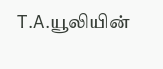T.A.யூலியின்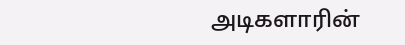அடிகளாரின்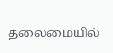தலைமையில்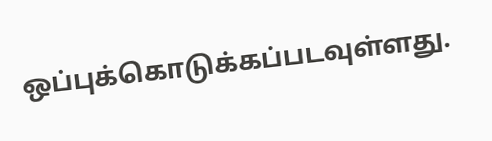ஒப்புக்கொடுக்கப்படவுள்ளது.